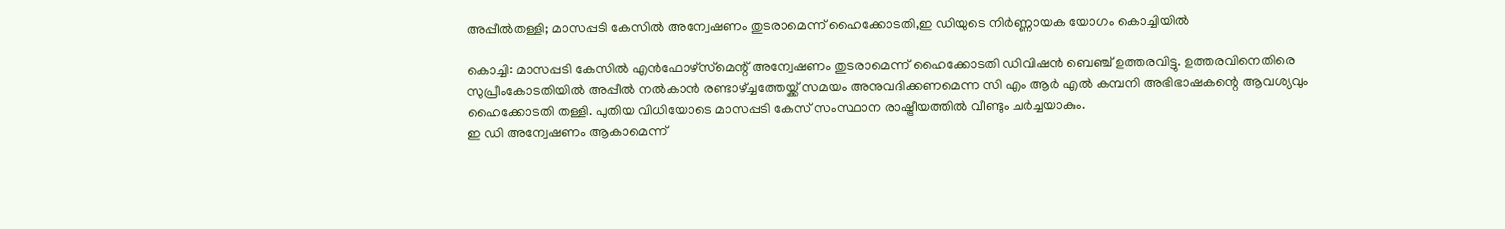അപ്പീല്‍തള്ളി; മാസപ്പടി കേസില്‍ അന്വേഷണം തുടരാമെന്ന് ഹൈക്കോടതി,ഇ ഡിയുടെ നിര്‍ണ്ണായക യോഗം കൊച്ചിയില്‍

കൊച്ചി: മാസപ്പടി കേസില്‍ എന്‍ഫോഴ്‌സ്‌മെന്റ് അന്വേഷണം തുടരാമെന്ന് ഹൈക്കോടതി ഡിവിഷന്‍ ബെഞ്ച് ഉത്തരവിട്ടു. ഉത്തരവിനെതിരെ സുപ്രീംകോടതിയില്‍ അപ്പീല്‍ നല്‍കാന്‍ രണ്ടാഴ്ച്ചത്തേയ്ക്ക് സമയം അനുവദിക്കണമെന്ന സി എം ആര്‍ എല്‍ കമ്പനി അഭിഭാഷകന്റെ ആവശ്യവും ഹൈക്കോടതി തള്ളി. പുതിയ വിധിയോടെ മാസപ്പടി കേസ് സംസ്ഥാന രാഷ്ട്രീയത്തില്‍ വീണ്ടും ചര്‍ച്ചയാകും.
ഇ ഡി അന്വേഷണം ആകാമെന്ന്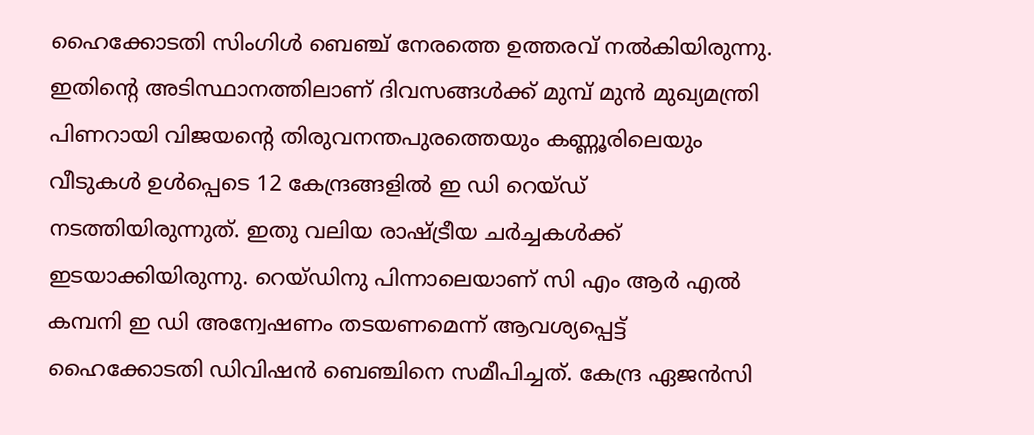ഹൈക്കോടതി സിംഗിള്‍ ബെഞ്ച് നേരത്തെ ഉത്തരവ് നല്‍കിയിരുന്നു. ഇതിന്റെ അടിസ്ഥാനത്തിലാണ് ദിവസങ്ങള്‍ക്ക് മുമ്പ് മുന്‍ മുഖ്യമന്ത്രി പിണറായി വിജയന്റെ തിരുവനന്തപുരത്തെയും കണ്ണൂരിലെയും വീടുകള്‍ ഉള്‍പ്പെടെ 12 കേന്ദ്രങ്ങളില്‍ ഇ ഡി റെയ്ഡ് നടത്തിയിരുന്നുത്. ഇതു വലിയ രാഷ്ട്രീയ ചര്‍ച്ചകള്‍ക്ക് ഇടയാക്കിയിരുന്നു. റെയ്ഡിനു പിന്നാലെയാണ് സി എം ആര്‍ എല്‍ കമ്പനി ഇ ഡി അന്വേഷണം തടയണമെന്ന് ആവശ്യപ്പെട്ട് ഹൈക്കോടതി ഡിവിഷന്‍ ബെഞ്ചിനെ സമീപിച്ചത്. കേന്ദ്ര ഏജന്‍സി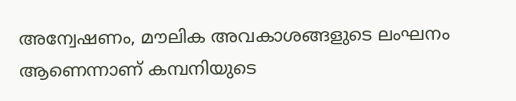അന്വേഷണം, മൗലിക അവകാശങ്ങളുടെ ലംഘനം ആണെന്നാണ് കമ്പനിയുടെ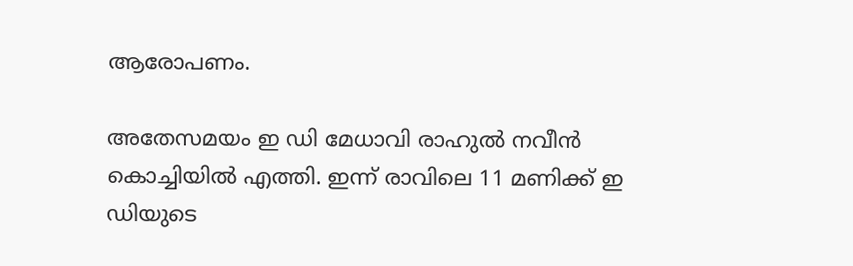ആരോപണം.

അതേസമയം ഇ ഡി മേധാവി രാഹുല്‍ നവീന്‍ കൊച്ചിയില്‍ എത്തി. ഇന്ന് രാവിലെ 11 മണിക്ക് ഇ ഡിയുടെ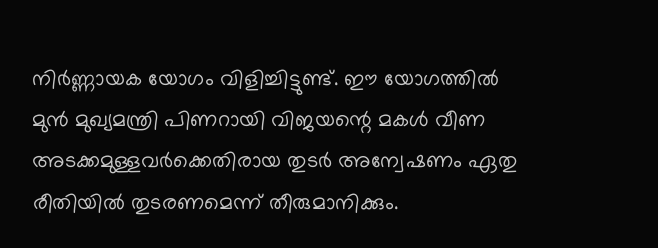നിര്‍ണ്ണായക യോഗം വിളിച്ചിട്ടുണ്ട്. ഈ യോഗത്തില്‍ മുന്‍ മുഖ്യമന്ത്രി പിണറായി വിജയന്റെ മകള്‍ വീണ അടക്കമുള്ളവര്‍ക്കെതിരായ തുടര്‍ അന്വേഷണം ഏതു രീതിയില്‍ തുടരണമെന്ന് തീരുമാനിക്കും.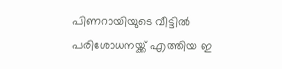പിണറായിയുടെ വീട്ടില്‍ പരിശോധനയ്ക്ക് എത്തിയ ഇ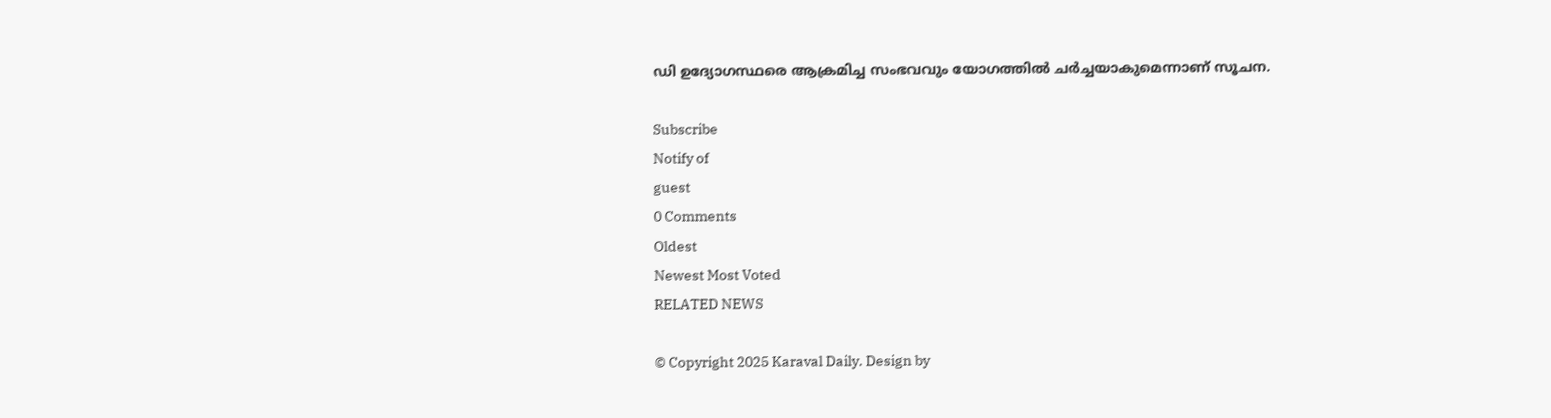ഡി ഉദ്യോഗസ്ഥരെ ആക്രമിച്ച സംഭവവും യോഗത്തില്‍ ചര്‍ച്ചയാകുമെന്നാണ് സൂചന.

Subscribe
Notify of
guest
0 Comments
Oldest
Newest Most Voted
RELATED NEWS

© Copyright 2025 Karaval Daily. Design by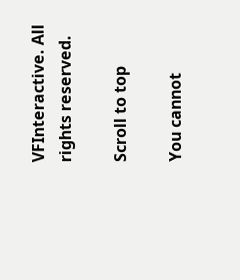VFInteractive. All rights reserved.

Scroll to top

You cannot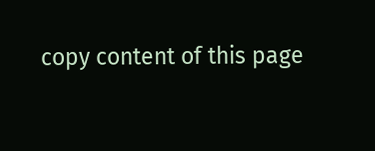copy content of this page